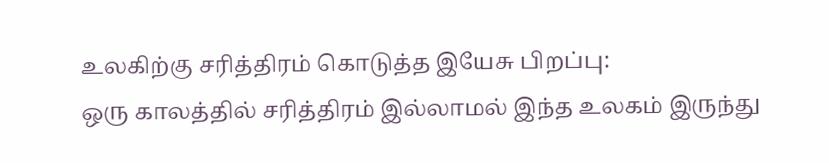உலகிற்கு சரித்திரம் கொடுத்த இயேசு பிறப்பு:
ஒரு காலத்தில் சரித்திரம் இல்லாமல் இந்த உலகம் இருந்து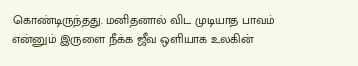கொண்டிருந்தது. மனிதனால் விட முடியாத பாவம் என்னும் இருளை நீக்க ஜீவ ஒளியாக உலகின்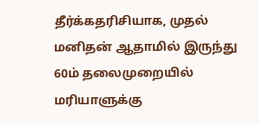தீர்க்கதரிசியாக, முதல் மனிதன் ஆதாமில் இருந்து 60ம் தலைமுறையில் மரியாளுக்கு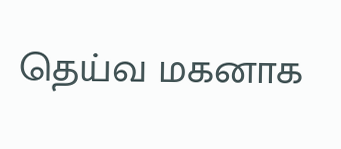தெய்வ மகனாக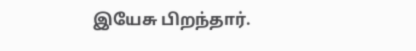இயேசு பிறந்தார்.